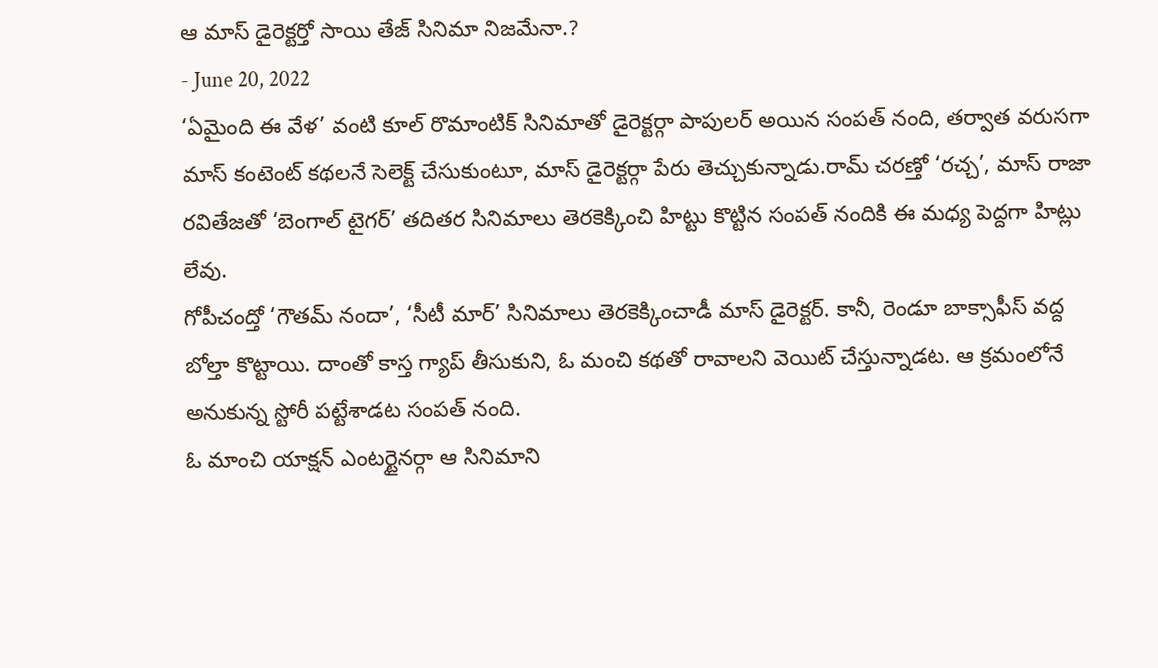ఆ మాస్ డైరెక్టర్తో సాయి తేజ్ సినిమా నిజమేనా.?
- June 20, 2022
‘ఏమైంది ఈ వేళ’ వంటి కూల్ రొమాంటిక్ సినిమాతో డైరెక్టర్గా పాపులర్ అయిన సంపత్ నంది, తర్వాత వరుసగా మాస్ కంటెంట్ కథలనే సెలెక్ట్ చేసుకుంటూ, మాస్ డైరెక్టర్గా పేరు తెచ్చుకున్నాడు.రామ్ చరణ్తో ‘రచ్చ’, మాస్ రాజా రవితేజతో ‘బెంగాల్ టైగర్’ తదితర సినిమాలు తెరకెక్కించి హిట్టు కొట్టిన సంపత్ నందికి ఈ మధ్య పెద్దగా హిట్లు లేవు.
గోపీచంద్తో ‘గౌతమ్ నందా’, ‘సీటీ మార్’ సినిమాలు తెరకెక్కించాడీ మాస్ డైరెక్టర్. కానీ, రెండూ బాక్సాఫీస్ వద్ద బోల్తా కొట్టాయి. దాంతో కాస్త గ్యాప్ తీసుకుని, ఓ మంచి కథతో రావాలని వెయిట్ చేస్తున్నాడట. ఆ క్రమంలోనే అనుకున్న స్టోరీ పట్టేశాడట సంపత్ నంది.
ఓ మాంచి యాక్షన్ ఎంటర్టైనర్గా ఆ సినిమాని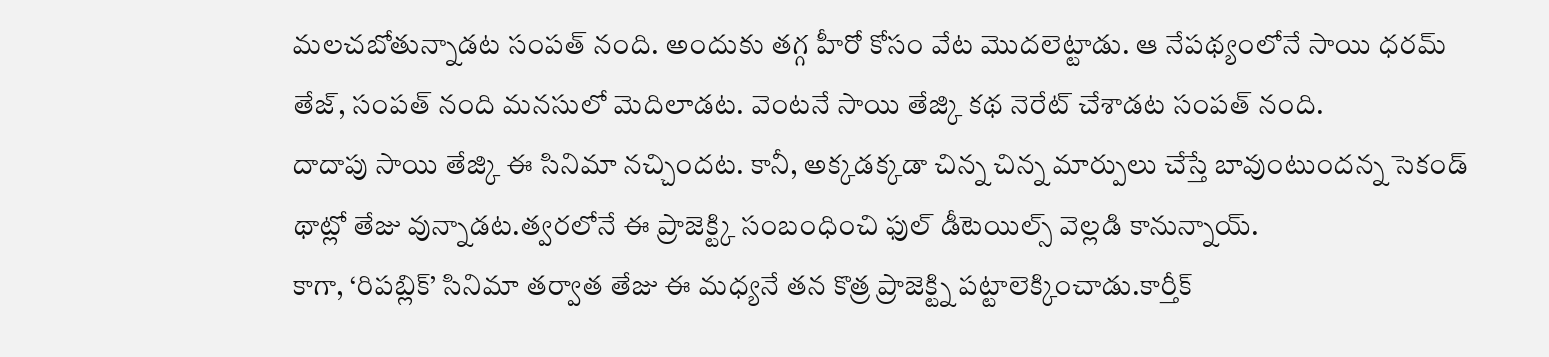మలచబోతున్నాడట సంపత్ నంది. అందుకు తగ్గ హీరో కోసం వేట మొదలెట్టాడు. ఆ నేపథ్యంలోనే సాయి ధరమ్ తేజ్, సంపత్ నంది మనసులో మెదిలాడట. వెంటనే సాయి తేజ్కి కథ నెరేట్ చేశాడట సంపత్ నంది.
దాదాపు సాయి తేజ్కి ఈ సినిమా నచ్చిందట. కానీ, అక్కడక్కడా చిన్న చిన్న మార్పులు చేస్తే బావుంటుందన్న సెకండ్ థాట్లో తేజు వున్నాడట.త్వరలోనే ఈ ప్రాజెక్ట్కి సంబంధించి ఫుల్ డీటెయిల్స్ వెల్లడి కానున్నాయ్.
కాగా, ‘రిపబ్లిక్’ సినిమా తర్వాత తేజు ఈ మధ్యనే తన కొత్ర ప్రాజెక్ట్ని పట్టాలెక్కించాడు.కార్తీక్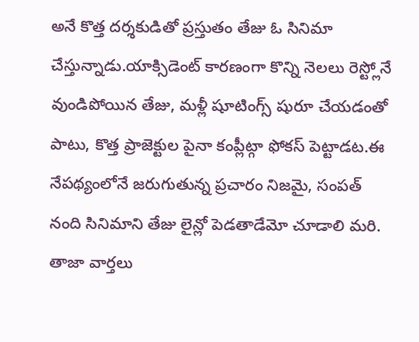అనే కొత్త దర్శకుడితో ప్రస్తుతం తేజు ఓ సినిమా చేస్తున్నాడు.యాక్సిడెంట్ కారణంగా కొన్ని నెలలు రెస్ట్లోనే వుండిపోయిన తేజు, మళ్లీ షూటింగ్స్ షురూ చేయడంతో పాటు, కొత్త ప్రాజెక్టుల పైనా కంప్లీట్గా ఫోకస్ పెట్టాడట.ఈ నేపథ్యంలోనే జరుగుతున్న ప్రచారం నిజమై, సంపత్ నంది సినిమాని తేజు లైన్లో పెడతాడేమో చూడాలి మరి.
తాజా వార్తలు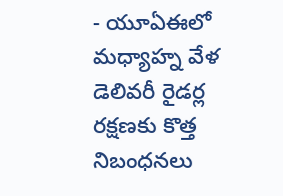- యూఏఈలో మధ్యాహ్న వేళ డెలివరీ రైడర్ల రక్షణకు కొత్త నిబంధనలు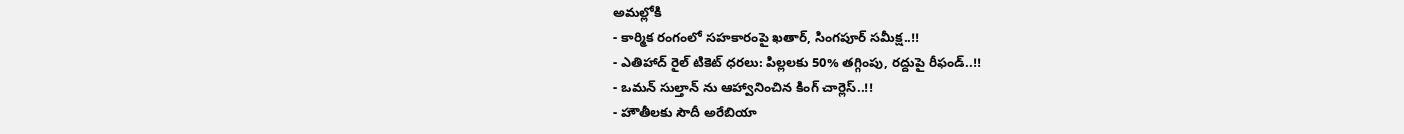అమల్లోకి
- కార్మిక రంగంలో సహకారంపై ఖతార్, సింగపూర్ సమీక్ష..!!
- ఎతిహాద్ రైల్ టికెట్ ధరలు: పిల్లలకు 50% తగ్గింపు, రద్దుపై రీఫండ్..!!
- ఒమన్ సుల్తాన్ ను ఆహ్వానించిన కింగ్ చార్లెస్..!!
- హౌతీలకు సౌదీ అరేబియా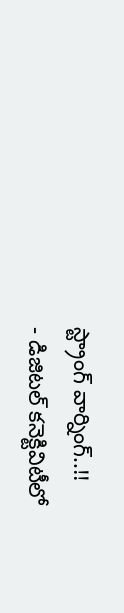స్ట్రాంగ్ వార్నింగ్..!!
- డిజిటల్ కనెక్టివిటీలో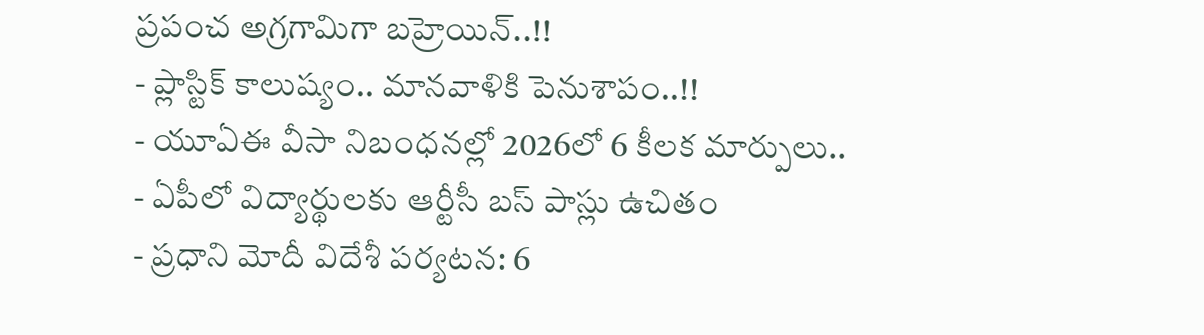ప్రపంచ అగ్రగామిగా బహ్రెయిన్..!!
- ప్లాస్టిక్ కాలుష్యం.. మానవాళికి పెనుశాపం..!!
- యూఏఈ వీసా నిబంధనల్లో 2026లో 6 కీలక మార్పులు..
- ఏపీలో విద్యార్థులకు ఆర్టీసీ బస్ పాస్లు ఉచితం
- ప్రధాని మోదీ విదేశీ పర్యటన: 6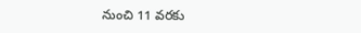నుంచి 11 వరకు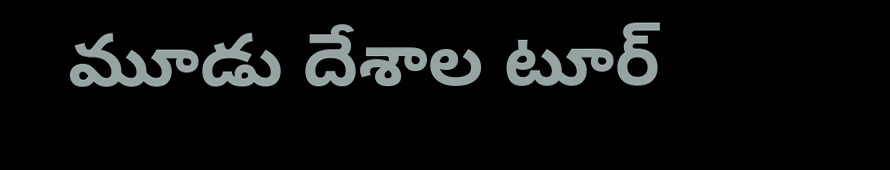మూడు దేశాల టూర్